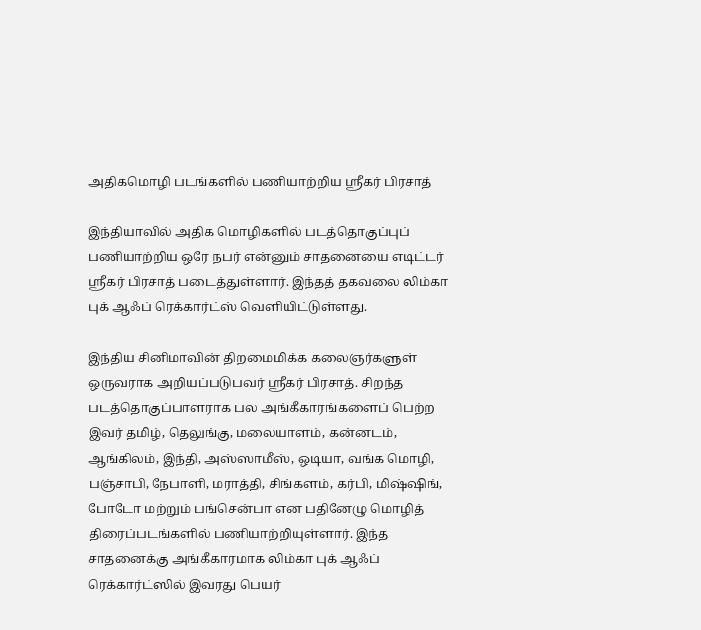அதிகமொழி படங்களில் பணியாற்றிய ஸ்ரீகர் பிரசாத்

இந்தியாவில் அதிக மொழிகளில் படத்தொகுப்புப் பணியாற்றிய ஒரே நபர் என்னும் சாதனையை எடிட்டர் ஸ்ரீகர் பிரசாத் படைத்துள்ளார். இந்தத் தகவலை லிம்கா புக் ஆஃப் ரெக்கார்ட்ஸ் வெளியிட்டுள்ளது.

இந்திய சினிமாவின் திறமைமிக்க கலைஞர்களுள் ஒருவராக அறியப்படுபவர் ஸ்ரீகர் பிரசாத். சிறந்த படத்தொகுப்பாளராக பல அங்கீகாரங்களைப் பெற்ற இவர் தமிழ், தெலுங்கு, மலையாளம், கன்னடம், ஆங்கிலம், இந்தி, அஸ்ஸாமீஸ், ஒடியா, வங்க மொழி, பஞ்சாபி, நேபாளி, மராத்தி, சிங்களம், கர்பி, மிஷ்ஷிங், போடோ மற்றும் பங்சென்பா என பதினேழு மொழித் திரைப்படங்களில் பணியாற்றியுள்ளார். இந்த சாதனைக்கு அங்கீகாரமாக லிம்கா புக் ஆஃப் ரெக்கார்ட்ஸில் இவரது பெயர்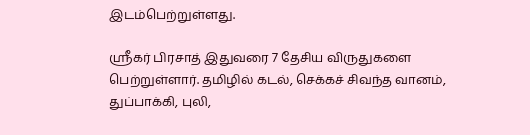இடம்பெற்றுள்ளது.

ஸ்ரீகர் பிரசாத் இதுவரை 7 தேசிய விருதுகளை பெற்றுள்ளார். தமிழில் கடல், செக்கச் சிவந்த வானம், துப்பாக்கி, புலி,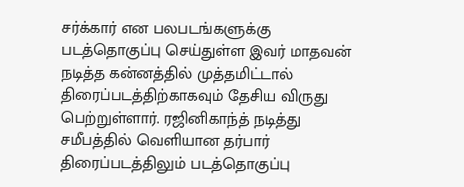சர்க்கார் என பலபடங்களுக்கு படத்தொகுப்பு செய்துள்ள இவர் மாதவன் நடித்த கன்னத்தில் முத்தமிட்டால் திரைப்படத்திற்காகவும் தேசிய விருது பெற்றுள்ளார். ரஜினிகாந்த் நடித்து சமீபத்தில் வெளியான தர்பார் திரைப்படத்திலும் படத்தொகுப்பு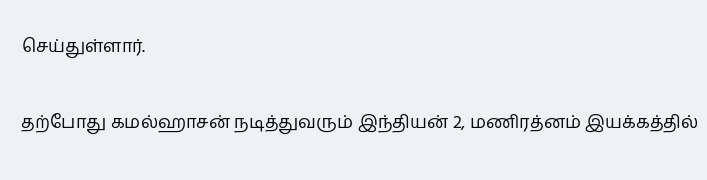செய்துள்ளார்.

தற்போது கமல்ஹாசன் நடித்துவரும் இந்தியன் 2, மணிரத்னம் இயக்கத்தில்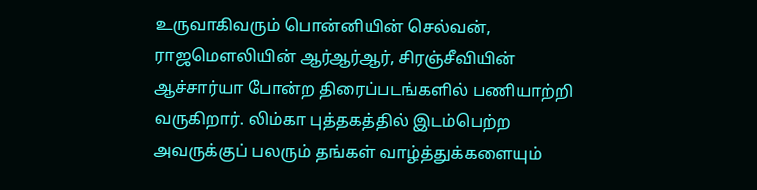உருவாகிவரும் பொன்னியின் செல்வன், ராஜமௌலியின் ஆர்ஆர்ஆர், சிரஞ்சீவியின் ஆச்சார்யா போன்ற திரைப்படங்களில் பணியாற்றி வருகிறார். லிம்கா புத்தகத்தில் இடம்பெற்ற அவருக்குப் பலரும் தங்கள் வாழ்த்துக்களையும்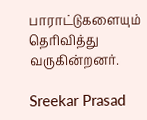பாராட்டுகளையும் தெரிவித்து வருகின்றனர்.

Sreekar Prasad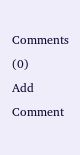Comments (0)
Add Comment